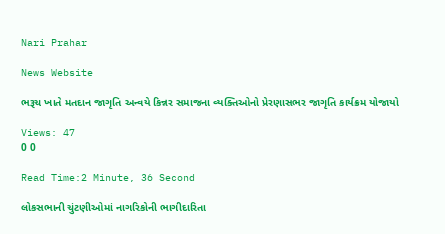Nari Prahar

News Website

ભરૂચ ખાતે મતદાન જાગૃતિ અન્વયે કિન્નર સમાજના વ્યક્તિઓનો પ્રેરણાસભર જાગૃતિ કાર્યક્રમ યોજાયો

Views: 47
0 0

Read Time:2 Minute, 36 Second

લોકસભાની ચુંટણીઓમાં નાગરિકોની ભાગીદારિતા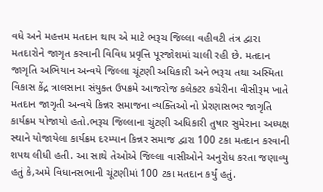વધે અને મહત્તમ મતદાન થાય એ માટે ભરૂચ જિલ્લા વહીવટી તંત્ર દ્વારા મતદારોને જાગૃત કરવાની વિવિધ પ્રવૃત્તિ પૂરજોશમાં ચાલી રહી છે. મતદાન જાગૃતિ અભિયાન અન્વયે જિલ્લા ચૂંટણી અધિકારી અને ભરૂચ તથા અસ્મિતા વિકાસ કેંદ્ર ત્રાલસાના સંયુક્ત ઉપક્રમે આજરોજ કલેક્ટર કચેરીના વીસીરૂમ ખાતે મતદાન જાગૃતી અન્વયે કિન્નર સમાજના વ્યક્તિઓ નો પ્રેરણાસભર જાગૃતિ કાર્યક્રમ યોજાયો હતો.ભરૂચ જિલ્લાના ચુંટણી અધિકારી તુષાર સુમેરાના અધ્યક્ષ સ્થાને યોજાયેલા કાર્યક્રમ દરમ્યાન કિન્નર સમાજ દ્વારા 100 ટકા મતદાન કરવાની શપથ લીધી હતી. આ સાથે તેઓએ જિલ્લા વાસીઓને અનુરોધ કરતા જણાવ્યુ હતું કે,અમે વિધાનસભાની ચૂંટણીમાં 100 ટકા મતદાન કર્યું હતું.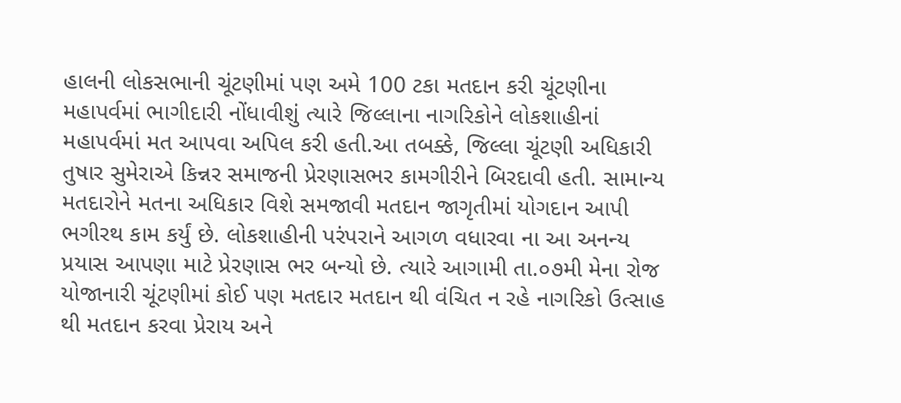હાલની લોકસભાની ચૂંટણીમાં પણ અમે 100 ટકા મતદાન કરી ચૂંટણીના મહાપર્વમાં ભાગીદારી નોંધાવીશું ત્યારે જિલ્લાના નાગરિકોને લોકશાહીનાં મહાપર્વમાં મત આપવા અપિલ કરી હતી.આ તબક્કે, જિલ્લા ચૂંટણી અધિકારી તુષાર સુમેરાએ કિન્નર સમાજની પ્રેરણાસભર કામગીરીને બિરદાવી હતી. સામાન્ય મતદારોને મતના અધિકાર વિશે સમજાવી મતદાન જાગૃતીમાં યોગદાન આપી ભગીરથ કામ કર્યું છે. લોકશાહીની પરંપરાને આગળ વધારવા ના આ અનન્ય પ્રયાસ આપણા માટે પ્રેરણાસ ભર બન્યો છે. ત્યારે આગામી તા.૦૭મી મેના રોજ યોજાનારી ચૂંટણીમાં કોઈ પણ મતદાર મતદાન થી વંચિત ન રહે નાગરિકો ઉત્સાહ થી મતદાન કરવા પ્રેરાય અને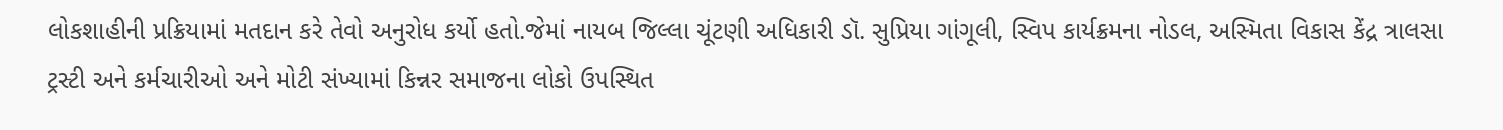લોકશાહીની પ્રક્રિયામાં મતદાન કરે તેવો અનુરોધ કર્યો હતો.જેમાં નાયબ જિલ્લા ચૂંટણી અધિકારી ડૉ. સુપ્રિયા ગાંગૂલી, સ્વિપ કાર્યક્રમના નોડલ, અસ્મિતા વિકાસ કેંદ્ર ત્રાલસા ટ્રસ્ટી અને કર્મચારીઓ અને મોટી સંખ્યામાં કિન્નર સમાજના લોકો ઉપસ્થિત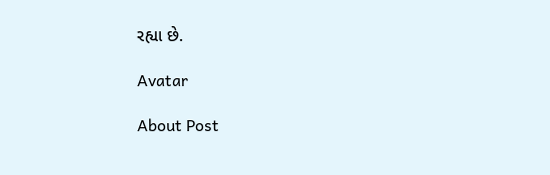રહ્યા છે.

Avatar

About Post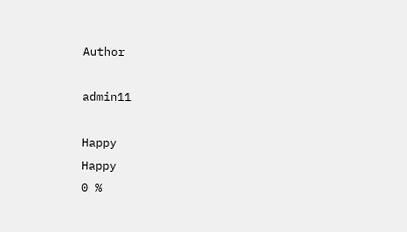Author

admin11

Happy
Happy
0 %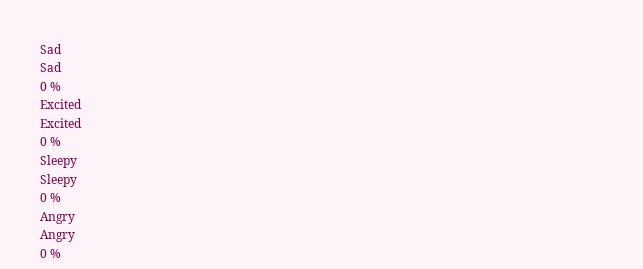Sad
Sad
0 %
Excited
Excited
0 %
Sleepy
Sleepy
0 %
Angry
Angry
0 %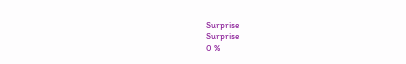Surprise
Surprise
0 %